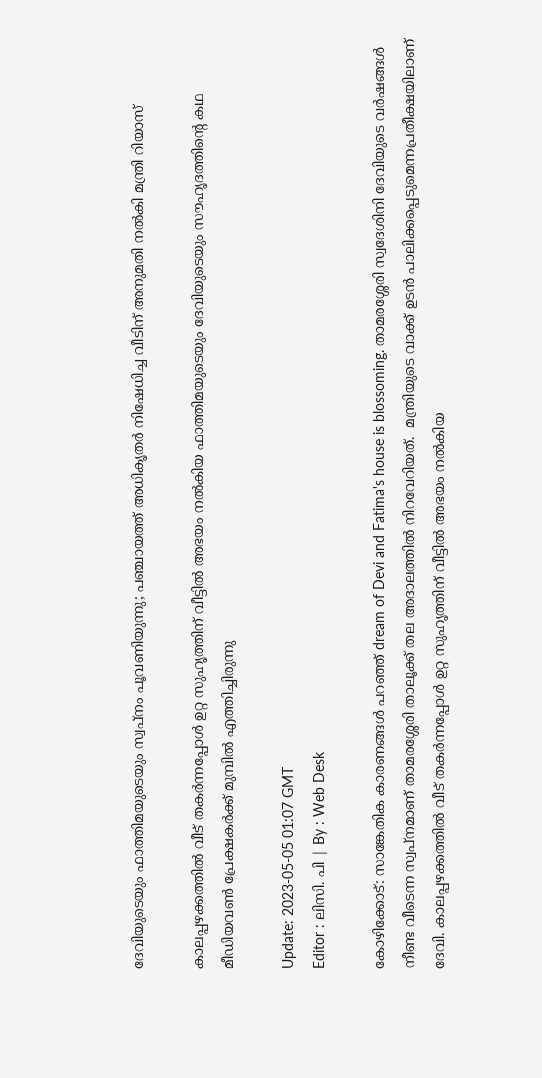ദേവിയുടെയും ഫാത്തിമയുടെയും സ്വപ്നം പൂവണിയുന്നു; പഞ്ചായത്ത്‌ അധികൃതർ നിഷേധിച്ച വീടിന് അനുമതി നൽകി മന്ത്രി റിയാസ്

കാലപ്പഴക്കത്തിൽ വീട് തകർന്നപ്പോൾ ഉറ്റ സുഹൃത്തിന് വീട്ടിൽ അഭയം നൽകിയ ഫാത്തിമയുടെയും ദേവിയുടെയും സൗഹൃദത്തിന്റെ കഥ മീഡിയവൺ പ്രേക്ഷകർക്ക് മുമ്പിൽ എത്തിച്ചിരുന്നു

Update: 2023-05-05 01:07 GMT
Editor : ലിസി. പി | By : Web Desk

കോഴിക്കോട്: സാങ്കേതിക കാരണങ്ങൾ പറഞ്ഞ് dream of Devi and Fatima's house is blossoming. താമരശ്ശേരി സ്വദേശിനി ദേവിയുടെ വർഷങ്ങൾ നീണ്ട വീടെന്ന സ്വപ്നമാണ് താമരശ്ശേരി താലൂക്ക് തല അദാലത്തിൽ നിറവേറിയത്.  മന്ത്രിയുടെ വാക്ക് ഉടൻ പാലിക്കപ്പെടുമെന്നപ്രതീക്ഷയിലാണ് ദേവി. കാലപ്പഴക്കത്തിൽ വീട് തകർന്നപ്പോൾ ഉറ്റ സുഹൃത്തിന് വീട്ടിൽ അഭയം നൽകിയ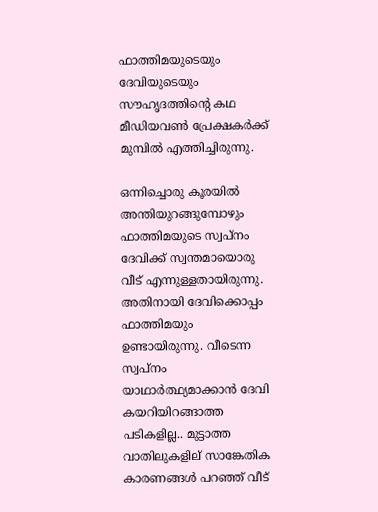ഫാത്തിമയുടെയും ദേവിയുടെയും സൗഹൃദത്തിന്റെ കഥ മീഡിയവൺ പ്രേക്ഷകർക്ക് മുമ്പിൽ എത്തിച്ചിരുന്നു.

ഒന്നിച്ചൊരു കൂരയിൽ അന്തിയുറങ്ങുമ്പോഴും ഫാത്തിമയുടെ സ്വപ്നം ദേവിക്ക് സ്വന്തമായൊരു വീട് എന്നുള്ളതായിരുന്നു. അതിനായി ദേവിക്കൊപ്പം ഫാത്തിമയും ഉണ്ടായിരുന്നു. വീടെന്ന സ്വപ്നം യാഥാർത്ഥ്യമാക്കാൻ ദേവി കയറിയിറങ്ങാത്ത പടികളില്ല.. മുട്ടാത്ത വാതിലുകളില് സാങ്കേതിക കാരണങ്ങൾ പറഞ്ഞ് വീട്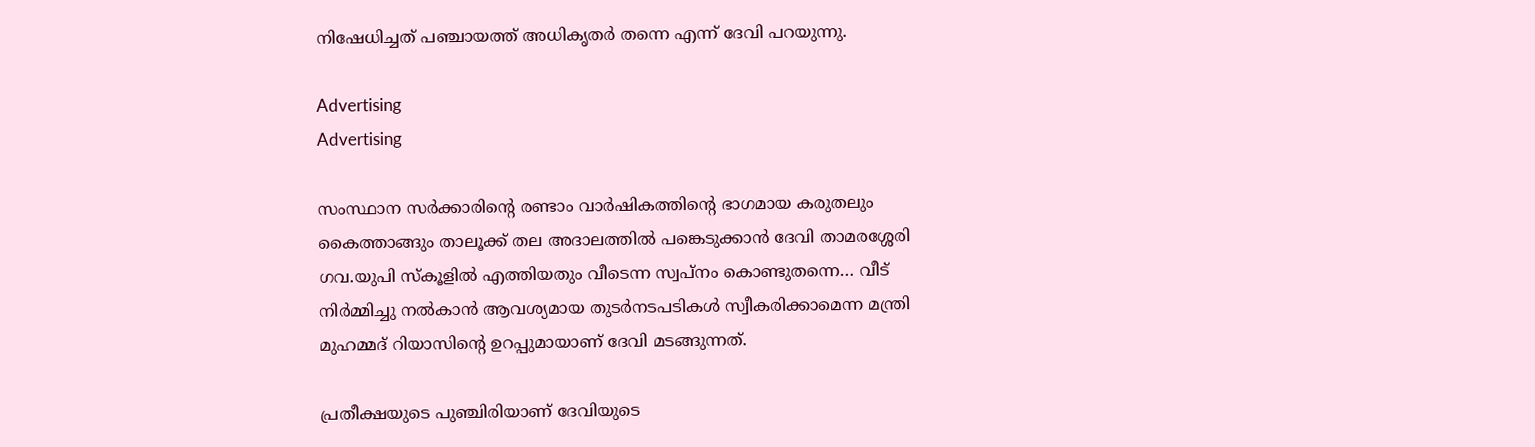നിഷേധിച്ചത് പഞ്ചായത്ത് അധികൃതർ തന്നെ എന്ന് ദേവി പറയുന്നു.

Advertising
Advertising

സംസ്ഥാന സർക്കാരിന്റെ രണ്ടാം വാർഷികത്തിന്റെ ഭാഗമായ കരുതലും കൈത്താങ്ങും താലൂക്ക് തല അദാലത്തിൽ പങ്കെടുക്കാൻ ദേവി താമരശ്ശേരി ഗവ.യുപി സ്കൂളിൽ എത്തിയതും വീടെന്ന സ്വപ്നം കൊണ്ടുതന്നെ… വീട് നിർമ്മിച്ചു നൽകാൻ ആവശ്യമായ തുടർനടപടികൾ സ്വീകരിക്കാമെന്ന മന്ത്രി മുഹമ്മദ് റിയാസിന്റെ ഉറപ്പുമായാണ് ദേവി മടങ്ങുന്നത്.

പ്രതീക്ഷയുടെ പുഞ്ചിരിയാണ് ദേവിയുടെ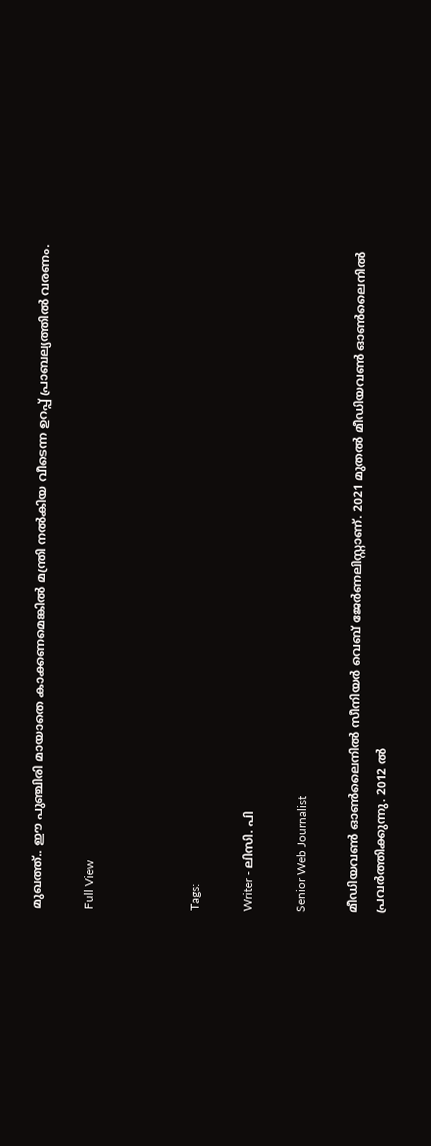മുഖത്ത്.. ഈ പുഞ്ചിരി മായാതെ കാക്കണമെങ്കിൽ മന്ത്രി നൽകിയ വീടെന്ന ഉറപ്പ് പ്രാബല്യത്തിൽ വരണം.

Full View



Tags:

Writer - ലിസി. പി

Senior Web Journalist

മീഡിയവൺ ഓൺലൈനിൽ സീനിയർ വെബ് ജേർണലിസ്റ്റാണ്. 2021 മുതൽ മീഡിയവൺ ഓൺലൈനിൽ പ്രവർത്തിക്കുന്നു. 2012 ല്‍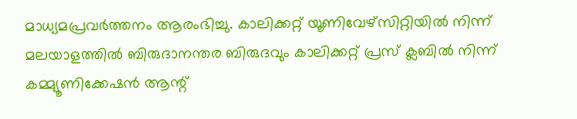മാധ്യമപ്രവര്‍ത്തനം ആരംഭിച്ചു. കാലിക്കറ്റ് യൂണിവേഴ്‌സിറ്റിയിൽ നിന്ന് മലയാളത്തിൽ ബിരുദാനന്തര ബിരുദവും കാലിക്കറ്റ് പ്രസ് ക്ലബിൽ നിന്ന് കമ്മ്യൂണിക്കേഷൻ ആന്റ്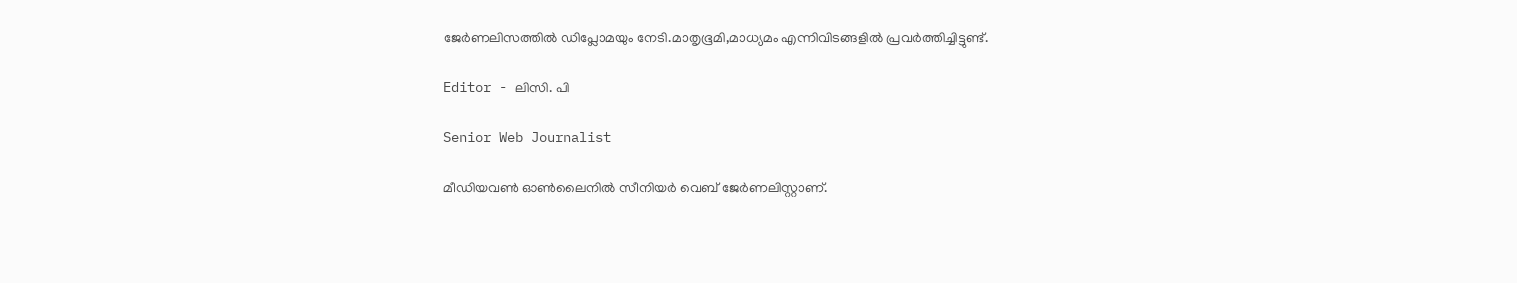ജേർണലിസത്തിൽ ഡിപ്ലോമയും നേടി.മാതൃഭൂമി,മാധ്യമം എന്നിവിടങ്ങളിൽ പ്രവർത്തിച്ചിട്ടുണ്ട്.

Editor - ലിസി. പി

Senior Web Journalist

മീഡിയവൺ ഓൺലൈനിൽ സീനിയർ വെബ് ജേർണലിസ്റ്റാണ്.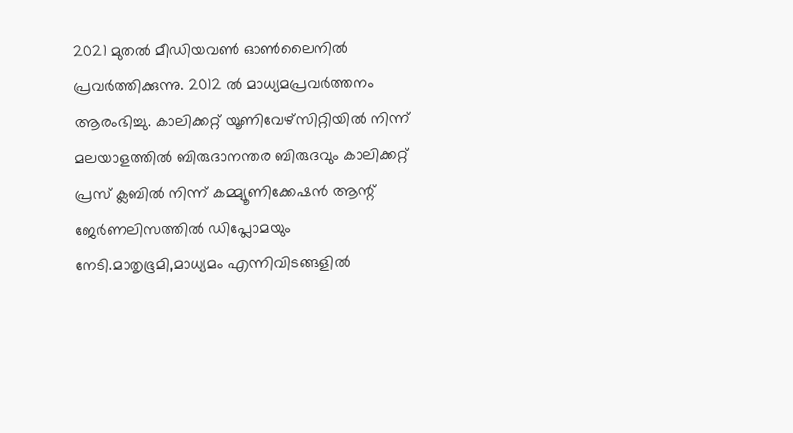2021 മുതൽ മീഡിയവൺ ഓൺലൈനിൽ പ്രവർത്തിക്കുന്നു. 2012 ല്‍ മാധ്യമപ്രവര്‍ത്തനം ആരംഭിച്ചു. കാലിക്കറ്റ് യൂണിവേഴ്‌സിറ്റിയിൽ നിന്ന് മലയാളത്തിൽ ബിരുദാനന്തര ബിരുദവും കാലിക്കറ്റ് പ്രസ് ക്ലബിൽ നിന്ന് കമ്മ്യൂണിക്കേഷൻ ആന്റ് ജേർണലിസത്തിൽ ഡിപ്ലോമയും നേടി.മാതൃഭൂമി,മാധ്യമം എന്നിവിടങ്ങളിൽ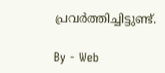പ്രവർത്തിച്ചിട്ടുണ്ട്.

By - Web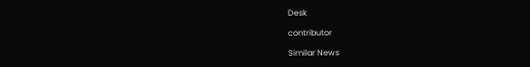Desk

contributor

Similar News